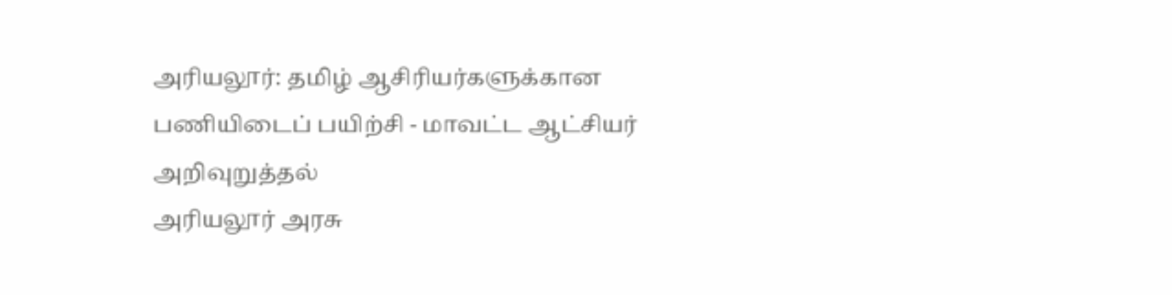அரியலூர்: தமிழ் ஆசிரியர்களுக்கான பணியிடைப் பயிற்சி - மாவட்ட ஆட்சியர் அறிவுறுத்தல்
அரியலூர் அரசு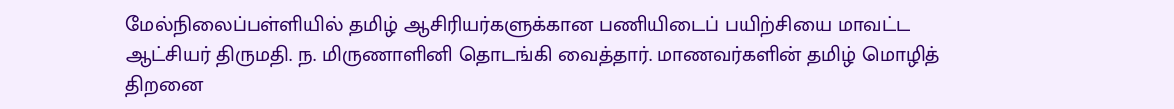மேல்நிலைப்பள்ளியில் தமிழ் ஆசிரியர்களுக்கான பணியிடைப் பயிற்சியை மாவட்ட ஆட்சியர் திருமதி. ந. மிருணாளினி தொடங்கி வைத்தார். மாணவர்களின் தமிழ் மொழித் திறனை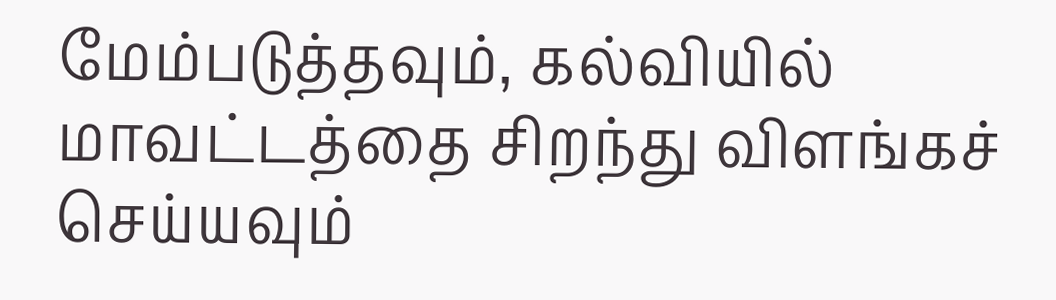மேம்படுத்தவும், கல்வியில் மாவட்டத்தை சிறந்து விளங்கச் செய்யவும்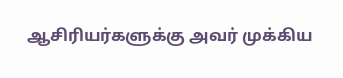ஆசிரியர்களுக்கு அவர் முக்கிய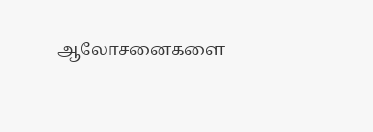ஆலோசனைகளை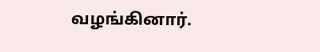வழங்கினார்.